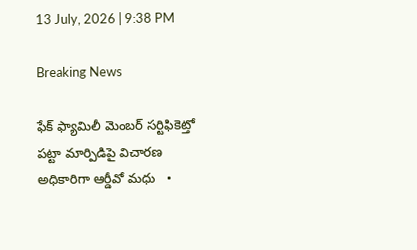13 July, 2026 | 9:38 PM

Breaking News

ఫేక్ ఫ్యామిలీ మెంబర్ సర్టిఫికెట్తో పట్టా మార్పిడిపై విచారణ అధికారిగా ఆర్డీవో మధు   •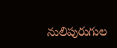నులిపురుగుల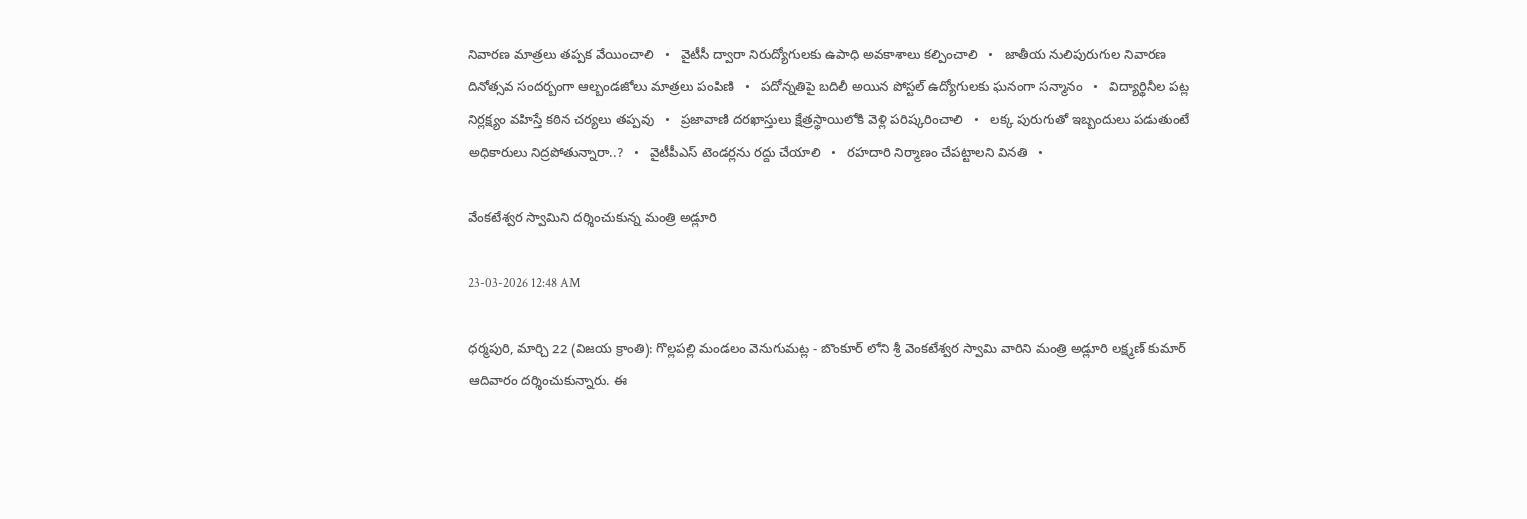నివారణ మాత్రలు తప్పక వేయించాలి   •   వైటీసీ ద్వారా నిరుద్యోగులకు ఉపాధి అవకాశాలు కల్పించాలి   •   జాతీయ నులిపురుగుల నివారణ దినోత్సవ సందర్బంగా ఆల్బండజోలు మాత్రలు పంపిణి   •   పదోన్నతిపై బదిలీ అయిన పోస్టల్ ఉద్యోగులకు ఘనంగా సన్మానం   •   విద్యార్థినీల పట్ల నిర్లక్ష్యం వహిస్తే కఠిన చర్యలు తప్పవు   •   ప్రజావాణి దరఖాస్తులు క్షేత్రస్థాయిలోకి వెళ్లి పరిష్కరించాలి   •   లక్క పురుగుతో ఇబ్బందులు పడుతుంటే అధికారులు నిద్రపోతున్నారా..?   •   వైటీపీఎస్ టెండర్లను రద్దు చేయాలి   •   రహదారి నిర్మాణం చేప‌ట్టాల‌ని వినతి   •

వేంకటేశ్వర స్వామిని దర్శించుకున్న మంత్రి అడ్లూరి

23-03-2026 12:48 AM

ధర్మపురి, మార్చి 22 (విజయ క్రాంతి): గొల్లపల్లి మండలం వెనుగుమట్ల - బొంకూర్ లోని శ్రీ వెంకటేశ్వర స్వామి వారిని మంత్రి అడ్లూరి లక్ష్మణ్ కుమార్ ఆదివారం దర్శించుకున్నారు. ఈ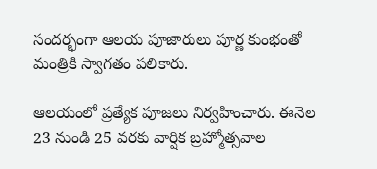సందర్భంగా ఆలయ పూజారులు పూర్ణ కుంభంతో మంత్రికి స్వాగతం పలికారు.

ఆలయంలో ప్రత్యేక పూజలు నిర్వహించారు. ఈనెల 23 నుండి 25 వరకు వార్షిక బ్రహ్మోత్సవాల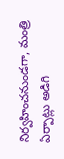నిర్వహించనుండగా, మంత్రి ఏర్పాట్లు అడిగి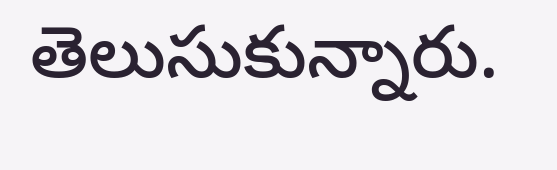తెలుసుకున్నారు.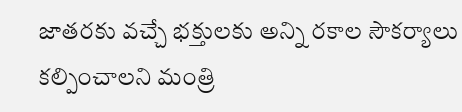జాతరకు వచ్చే భక్తులకు అన్ని రకాల సౌకర్యాలు కల్పించాలని మంత్రి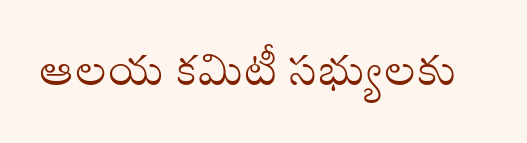ఆలయ కమిటీ సభ్యులకు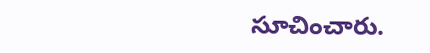సూచించారు.